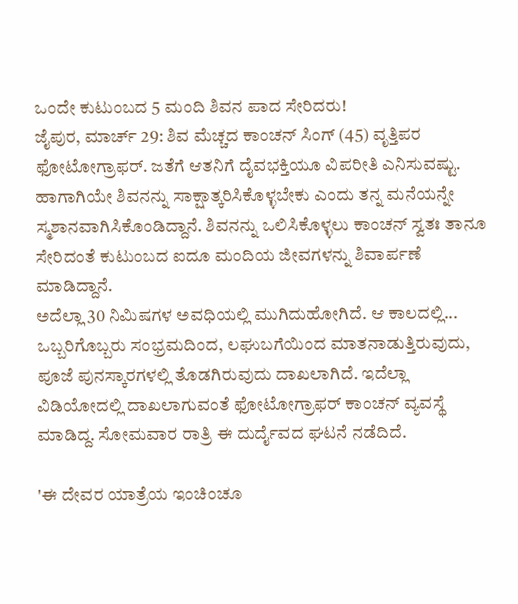ಒಂದೇ ಕುಟುಂಬದ 5 ಮಂದಿ ಶಿವನ ಪಾದ ಸೇರಿದರು!
ಜೈಪುರ, ಮಾರ್ಚ್ 29: ಶಿವ ಮೆಚ್ಚದ ಕಾಂಚನ್ ಸಿಂಗ್ (45) ವೃತ್ತಿಪರ ಫೋಟೋಗ್ರಾಫರ್. ಜತೆಗೆ ಆತನಿಗೆ ದೈವಭಕ್ತಿಯೂ ವಿಪರೀತಿ ಎನಿಸುವಷ್ಟು. ಹಾಗಾಗಿಯೇ ಶಿವನನ್ನು ಸಾಕ್ಷಾತ್ಕರಿಸಿಕೊಳ್ಳಬೇಕು ಎಂದು ತನ್ನ ಮನೆಯನ್ನೇ ಸ್ಮಶಾನವಾಗಿಸಿಕೊಂಡಿದ್ದಾನೆ. ಶಿವನನ್ನು ಒಲಿಸಿಕೊಳ್ಳಲು ಕಾಂಚನ್ ಸ್ವತಃ ತಾನೂ ಸೇರಿದಂತೆ ಕುಟುಂಬದ ಐದೂ ಮಂದಿಯ ಜೀವಗಳನ್ನು ಶಿವಾರ್ಪಣೆ ಮಾಡಿದ್ದಾನೆ.
ಅದೆಲ್ಲಾ 30 ನಿಮಿಷಗಳ ಅವಧಿಯಲ್ಲಿ ಮುಗಿದುಹೋಗಿದೆ. ಆ ಕಾಲದಲ್ಲಿ... ಒಬ್ಬರಿಗೊಬ್ಬರು ಸಂಭ್ರಮದಿಂದ, ಲಘುಬಗೆಯಿಂದ ಮಾತನಾಡುತ್ತಿರುವುದು, ಪೂಜೆ ಪುನಸ್ಕಾರಗಳಲ್ಲಿ ತೊಡಗಿರುವುದು ದಾಖಲಾಗಿದೆ. ಇದೆಲ್ಲಾ ವಿಡಿಯೋದಲ್ಲಿ ದಾಖಲಾಗುವಂತೆ ಫೋಟೋಗ್ರಾಫರ್ ಕಾಂಚನ್ ವ್ಯವಸ್ಥೆ ಮಾಡಿದ್ದ. ಸೋಮವಾರ ರಾತ್ರಿ ಈ ದುರ್ದೈವದ ಘಟನೆ ನಡೆದಿದೆ.

'ಈ ದೇವರ ಯಾತ್ರೆಯ ಇಂಚಿಂಚೂ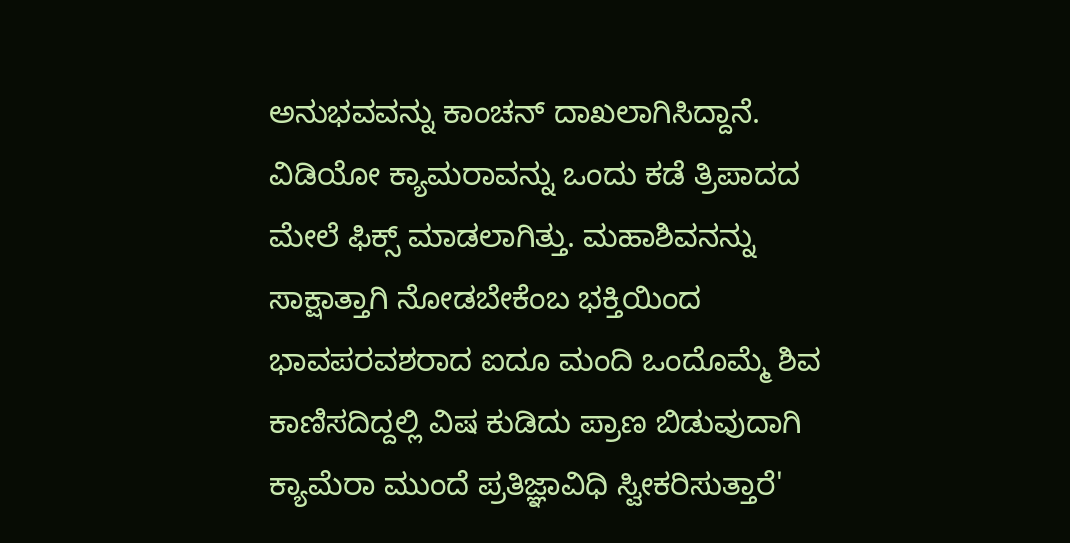ಅನುಭವವನ್ನು ಕಾಂಚನ್ ದಾಖಲಾಗಿಸಿದ್ದಾನೆ. ವಿಡಿಯೋ ಕ್ಯಾಮರಾವನ್ನು ಒಂದು ಕಡೆ ತ್ರಿಪಾದದ ಮೇಲೆ ಫಿಕ್ಸ್ ಮಾಡಲಾಗಿತ್ತು. ಮಹಾಶಿವನನ್ನು ಸಾಕ್ಷಾತ್ತಾಗಿ ನೋಡಬೇಕೆಂಬ ಭಕ್ತಿಯಿಂದ ಭಾವಪರವಶರಾದ ಐದೂ ಮಂದಿ ಒಂದೊಮ್ಮೆ ಶಿವ ಕಾಣಿಸದಿದ್ದಲ್ಲಿ ವಿಷ ಕುಡಿದು ಪ್ರಾಣ ಬಿಡುವುದಾಗಿ ಕ್ಯಾಮೆರಾ ಮುಂದೆ ಪ್ರತಿಜ್ಞಾವಿಧಿ ಸ್ವೀಕರಿಸುತ್ತಾರೆ'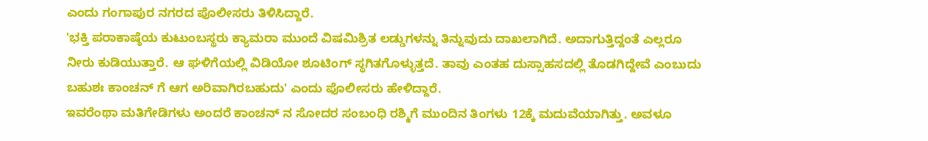ಎಂದು ಗಂಗಾಪುರ ನಗರದ ಪೊಲೀಸರು ತಿಳಿಸಿದ್ದಾರೆ.
'ಭಕ್ತಿ ಪರಾಕಾಷ್ಠೆಯ ಕುಟುಂಬಸ್ಥರು ಕ್ಯಾಮರಾ ಮುಂದೆ ವಿಷಮಿಶ್ರಿತ ಲಡ್ಡುಗಳನ್ನು ತಿನ್ನುವುದು ದಾಖಲಾಗಿದೆ. ಅದಾಗುತ್ತಿದ್ದಂತೆ ಎಲ್ಲರೂ ನೀರು ಕುಡಿಯುತ್ತಾರೆ. ಆ ಘಳಿಗೆಯಲ್ಲಿ ವಿಡಿಯೋ ಶೂಟಿಂಗ್ ಸ್ಥಗಿತಗೊಳ್ಳುತ್ತದೆ. ತಾವು ಎಂತಹ ದುಸ್ಸಾಹಸದಲ್ಲಿ ತೊಡಗಿದ್ದೇವೆ ಎಂಬುದು ಬಹುಶಃ ಕಾಂಚನ್ ಗೆ ಆಗ ಅರಿವಾಗಿರಬಹುದು' ಎಂದು ಪೊಲೀಸರು ಹೇಳಿದ್ದಾರೆ.
ಇವರೆಂಥಾ ಮತಿಗೇಡಿಗಳು ಅಂದರೆ ಕಾಂಚನ್ ನ ಸೋದರ ಸಂಬಂಧಿ ರಶ್ಮಿಗೆ ಮುಂದಿನ ತಿಂಗಳು 12ಕ್ಕೆ ಮದುವೆಯಾಗಿತ್ತು. ಅವಳೂ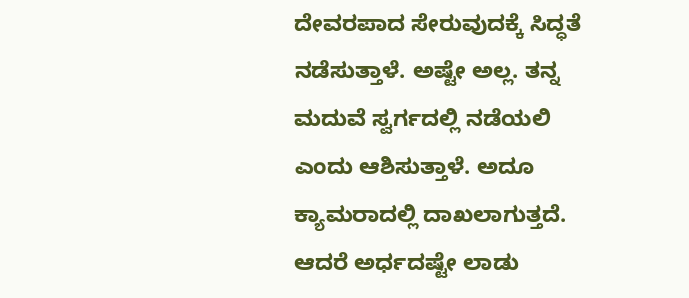ದೇವರಪಾದ ಸೇರುವುದಕ್ಕೆ ಸಿದ್ಧತೆ ನಡೆಸುತ್ತಾಳೆ. ಅಷ್ಟೇ ಅಲ್ಲ. ತನ್ನ ಮದುವೆ ಸ್ವರ್ಗದಲ್ಲಿ ನಡೆಯಲಿ ಎಂದು ಆಶಿಸುತ್ತಾಳೆ. ಅದೂ ಕ್ಯಾಮರಾದಲ್ಲಿ ದಾಖಲಾಗುತ್ತದೆ. ಆದರೆ ಅರ್ಧದಷ್ಟೇ ಲಾಡು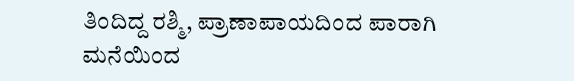ತಿಂದಿದ್ದ ರಶ್ಮಿ, ಪ್ರಾಣಾಪಾಯದಿಂದ ಪಾರಾಗಿ ಮನೆಯಿಂದ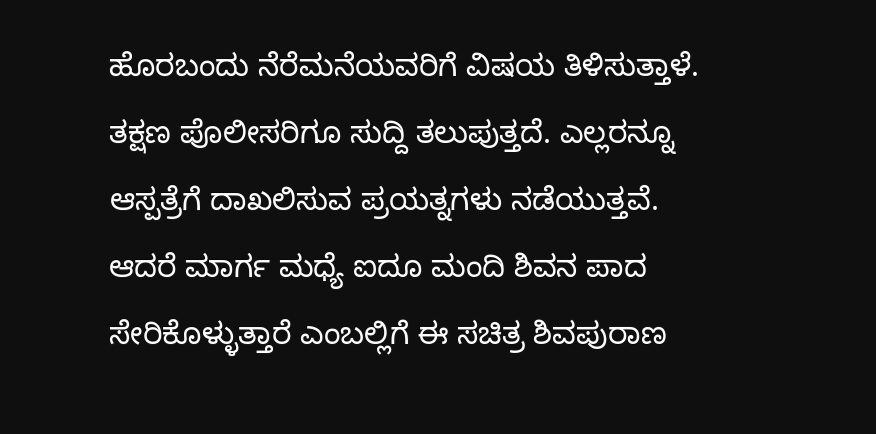ಹೊರಬಂದು ನೆರೆಮನೆಯವರಿಗೆ ವಿಷಯ ತಿಳಿಸುತ್ತಾಳೆ.
ತಕ್ಷಣ ಪೊಲೀಸರಿಗೂ ಸುದ್ದಿ ತಲುಪುತ್ತದೆ. ಎಲ್ಲರನ್ನೂ ಆಸ್ಪತ್ರೆಗೆ ದಾಖಲಿಸುವ ಪ್ರಯತ್ನಗಳು ನಡೆಯುತ್ತವೆ. ಆದರೆ ಮಾರ್ಗ ಮಧ್ಯೆ ಐದೂ ಮಂದಿ ಶಿವನ ಪಾದ ಸೇರಿಕೊಳ್ಳುತ್ತಾರೆ ಎಂಬಲ್ಲಿಗೆ ಈ ಸಚಿತ್ರ ಶಿವಪುರಾಣ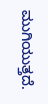ಮುಗಿಯುತ್ತದೆ.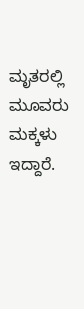ಮೃತರಲ್ಲಿ ಮೂವರು ಮಕ್ಕಳು ಇದ್ದಾರೆ.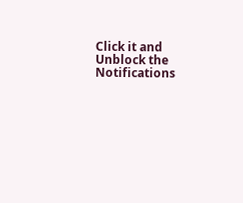Click it and Unblock the Notifications